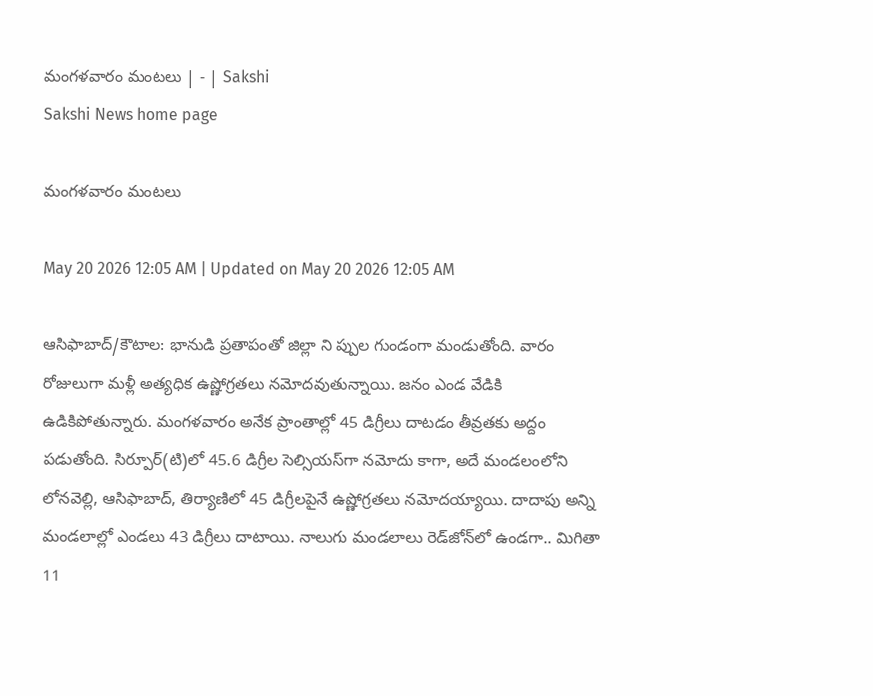మంగళవారం మంటలు | - | Sakshi
Sakshi News home page

మంగళవారం మంటలు

May 20 2026 12:05 AM | Updated on May 20 2026 12:05 AM

ఆసిఫాబాద్‌/కౌటాల: భానుడి ప్రతాపంతో జిల్లా ని ప్పుల గుండంగా మండుతోంది. వారం రోజులుగా మళ్లీ అత్యధిక ఉష్ణోగ్రతలు నమోదవుతున్నాయి. జనం ఎండ వేడికి ఉడికిపోతున్నారు. మంగళవారం అనేక ప్రాంతాల్లో 45 డిగ్రీలు దాటడం తీవ్రతకు అద్దం పడుతోంది. సిర్పూర్‌(టి)లో 45.6 డిగ్రీల సెల్సియస్‌గా నమోదు కాగా, అదే మండలంలోని లోనవెల్లి, ఆసిఫాబాద్‌, తిర్యాణిలో 45 డిగ్రీలపైనే ఉష్ణోగ్రతలు నమోదయ్యాయి. దాదాపు అన్ని మండలాల్లో ఎండలు 43 డిగ్రీలు దాటాయి. నాలుగు మండలాలు రెడ్‌జోన్‌లో ఉండగా.. మిగితా 11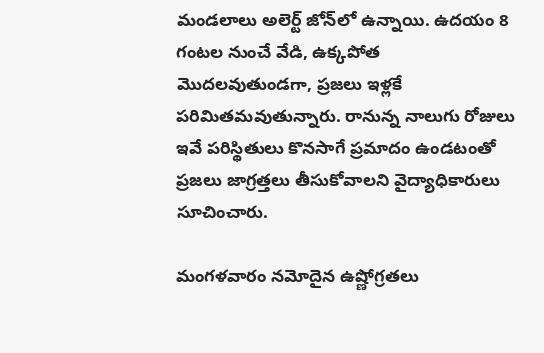మండలాలు అలెర్ట్‌ జోన్‌లో ఉన్నాయి. ఉదయం 8 గంటల నుంచే వేడి, ఉక్కపోత మొదలవుతుండగా, ప్రజలు ఇళ్లకే పరిమితమవుతున్నారు. రానున్న నాలుగు రోజులు ఇవే పరిస్థితులు కొనసాగే ప్రమాదం ఉండటంతో ప్రజలు జాగ్రత్తలు తీసుకోవాలని వైద్యాధికారులు సూచించారు.

మంగళవారం నమోదైన ఉష్ణోగ్రతలు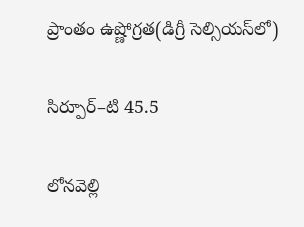ప్రాంతం ఉష్ణోగ్రత(డిగ్రీ సెల్సియస్‌లో)

సిర్పూర్‌–టి 45.5

లోనవెల్లి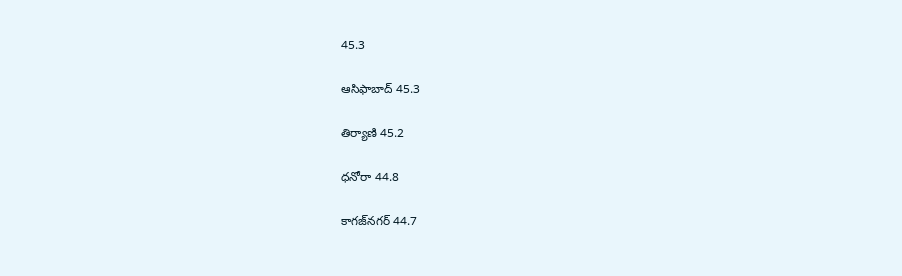45.3

ఆసిఫాబాద్‌ 45.3

తిర్యాణి 45.2

ధనోరా 44.8

కాగజ్‌నగర్‌ 44.7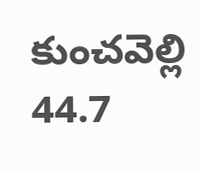కుంచవెల్లి 44.7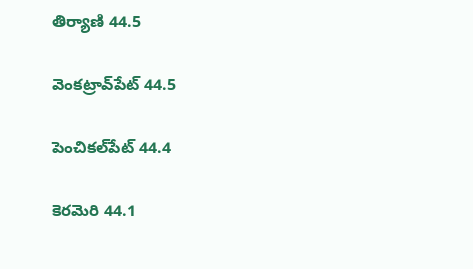తిర్యాణి 44.5

వెంకట్రావ్‌పేట్‌ 44.5

పెంచికల్‌పేట్‌ 44.4

కెరమెరి 44.1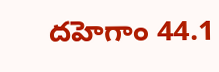దహెగాం 44.1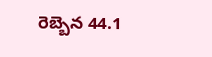రెబ్బెన 44.1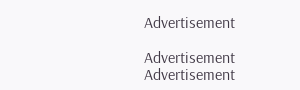Advertisement

Advertisement
Advertisement